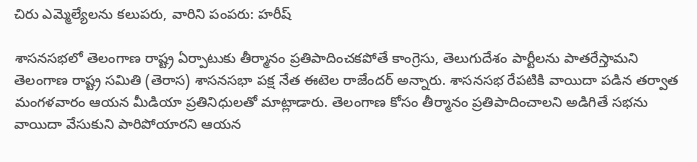చిరు ఎమ్మెల్యేలను కలుపరు, వారిని పంపరు: హరీష్

శాసనసభలో తెలంగాణ రాష్ట్ర ఏర్పాటుకు తీర్మానం ప్రతిపాదించకపోతే కాంగ్రెసు, తెలుగుదేశం పార్టీలను పాతరేస్తామని తెలంగాణ రాష్ట్ర సమితి (తెరాస) శాసనసభా పక్ష నేత ఈటెల రాజేందర్ అన్నారు. శాసనసభ రేపటికి వాయిదా పడిన తర్వాత మంగళవారం ఆయన మీడియా ప్రతినిధులతో మాట్లాడారు. తెలంగాణ కోసం తీర్మానం ప్రతిపాదించాలని అడిగితే సభను వాయిదా వేసుకుని పారిపోయారని ఆయన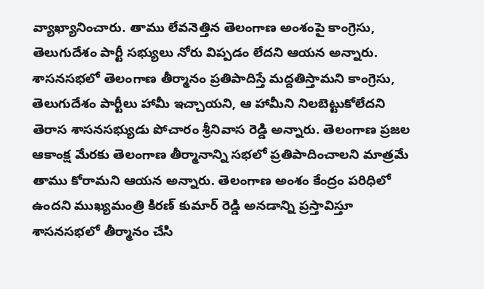వ్యాఖ్యానించారు. తాము లేవనెత్తిన తెలంగాణ అంశంపై కాంగ్రెసు, తెలుగుదేశం పార్టీ సభ్యులు నోరు విప్పడం లేదని ఆయన అన్నారు.
శాసనసభలో తెలంగాణ తీర్మానం ప్రతిపాదిస్తే మద్దతిస్తామని కాంగ్రెసు, తెలుగుదేశం పార్టీలు హామీ ఇచ్చాయని, ఆ హామీని నిలబెట్టుకోలేదని తెరాస శాసనసభ్యుడు పోచారం శ్రీనివాస రెడ్డి అన్నారు. తెలంగాణ ప్రజల ఆకాంక్ష మేరకు తెలంగాణ తీర్మానాన్ని సభలో ప్రతిపాదించాలని మాత్రమే తాము కోరామని ఆయన అన్నారు. తెలంగాణ అంశం కేంద్రం పరిధిలో ఉందని ముఖ్యమంత్రి కిరణ్ కుమార్ రెడ్డి అనడాన్ని ప్రస్తావిస్తూ శాసనసభలో తీర్మానం చేసి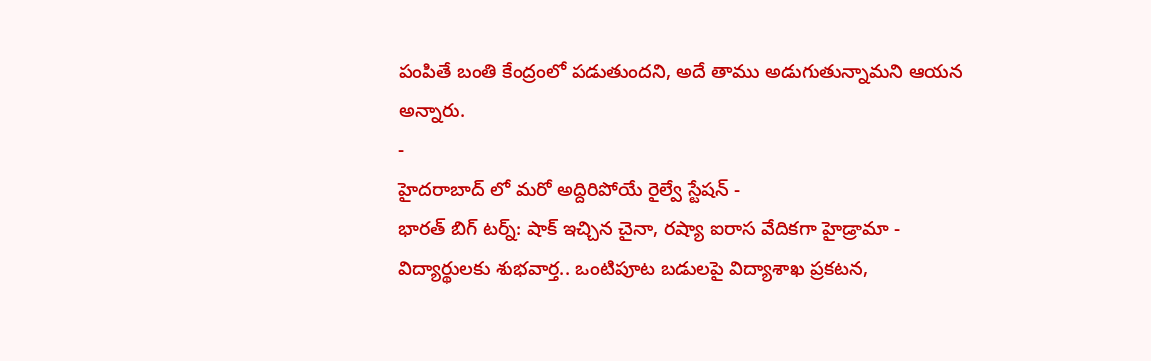పంపితే బంతి కేంద్రంలో పడుతుందని, అదే తాము అడుగుతున్నామని ఆయన అన్నారు.
-
హైదరాబాద్ లో మరో అద్దిరిపోయే రైల్వే స్టేషన్ -
భారత్ బిగ్ టర్న్: షాక్ ఇచ్చిన చైనా, రష్యా ఐరాస వేదికగా హైడ్రామా -
విద్యార్థులకు శుభవార్త.. ఒంటిపూట బడులపై విద్యాశాఖ ప్రకటన,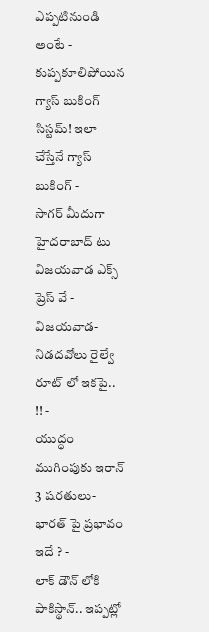ఎప్పటినుండి అంటే -
కుప్పకూలిపోయిన గ్యాస్ బుకింగ్ సిస్టమ్! ఇలా చేస్తేనే గ్యాస్ బుకింగ్ -
సాగర్ మీదుగా హైదరాబాద్ టు విజయవాడ ఎక్స్ ప్రెస్ వే -
విజయవాడ- నిడదవోలు రైల్వే రూట్ లో ఇకపై.. !! -
యుద్ధం ముగింపుకు ఇరాన్ 3 షరతులు-భారత్ పై ప్రభావం ఇదే ? -
లాక్ డౌన్ లోకి పాకిస్థాన్.. ఇప్పట్లో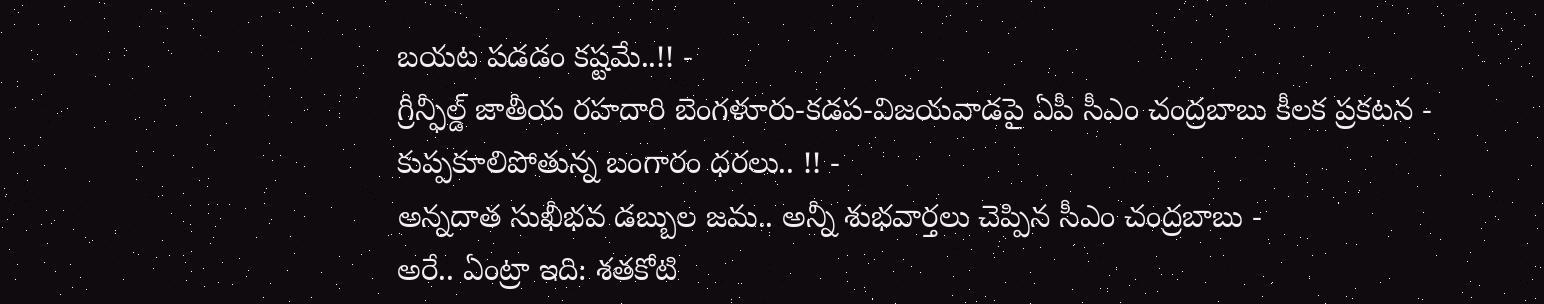బయట పడడం కష్టమే..!! -
గ్రీన్ఫీల్డ్ జాతీయ రహదారి బెంగళూరు-కడప-విజయవాడపై ఏపీ సీఎం చంద్రబాబు కీలక ప్రకటన -
కుప్పకూలిపోతున్న బంగారం ధరలు.. !! -
అన్నదాత సుఖీభవ డబ్బుల జమ.. అన్నీ శుభవార్తలు చెప్పిన సీఎం చంద్రబాబు -
అరే.. ఏంట్రా ఇది: శతకోటి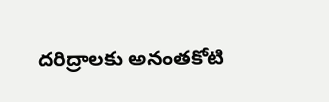దరిద్రాలకు అనంతకోటి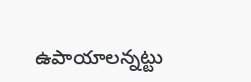ఉపాయాలన్నట్టు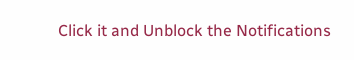Click it and Unblock the Notifications